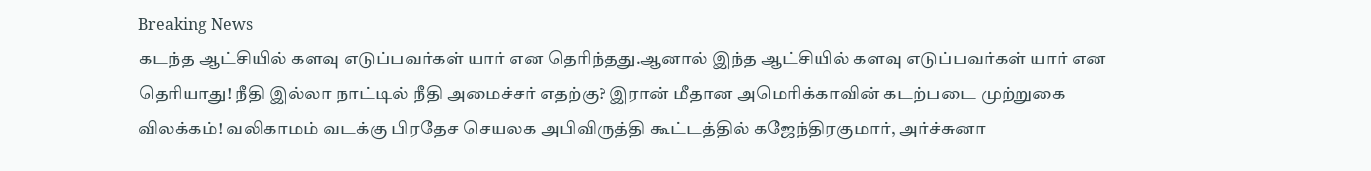Breaking News
கடந்த ஆட்சியில் களவு எடுப்பவர்கள் யார் என தெரிந்தது.ஆனால் இந்த ஆட்சியில் களவு எடுப்பவர்கள் யார் என தெரியாது! நீதி இல்லா நாட்டில் நீதி அமைச்சர் எதற்கு? இரான் மீதான அமெரிக்காவின் கடற்படை முற்றுகை விலக்கம்! வலிகாமம் வடக்கு பிரதேச செயலக அபிவிருத்தி கூட்டத்தில் கஜேந்திரகுமார், அர்ச்சுனா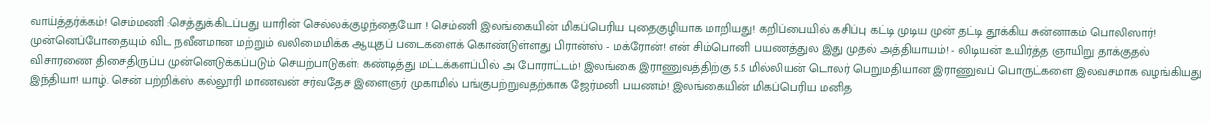வாய்த்தர்க்கம்! செம்மணி :செத்துக்கிடப்பது யாரின் செல்லக்குழந்தையோ ! செம்ணி இலங்கையின் மிகப்பெரிய புதைகுழியாக மாறியது! கறிப்பையில் கசிப்பு கட்டி முடிய முன் தட்டி தூக்கிய சுன்னாகம் பொலிஸார்! முன்னெப்போதையும் விட நவீனமான மற்றும் வலிமைமிக்க ஆயுதப் படைகளைக் கொண்டுள்ளது பிரான்ஸ் - மக்ரோன்! என் சிம்பொனி பயணத்துல இது முதல் அத்தியாயம்! - லிடியன் உயிர்த்த ஞாயிறு தாக்குதல் விசாரணை திசைதிருப்ப முன்னெடுக்கப்படும் செயற்பாடுகள்: கண்டித்து மட்டக்களப்பில் அ போராட்டம்! இலங்கை இராணுவத்திற்கு 5.5 மில்லியன் டொலர் பெறுமதியான இராணுவப் பொருட்களை இலவசமாக வழங்கியது இந்தியா! யாழ். சென் பற்றிக்ஸ் கல்லூரி மாணவன் சர்வதேச இளைஞர் முகாமில் பங்குபற்றுவதற்காக ஜேர்மனி பயணம்! இலங்கையின் மிகப்பெரிய மனித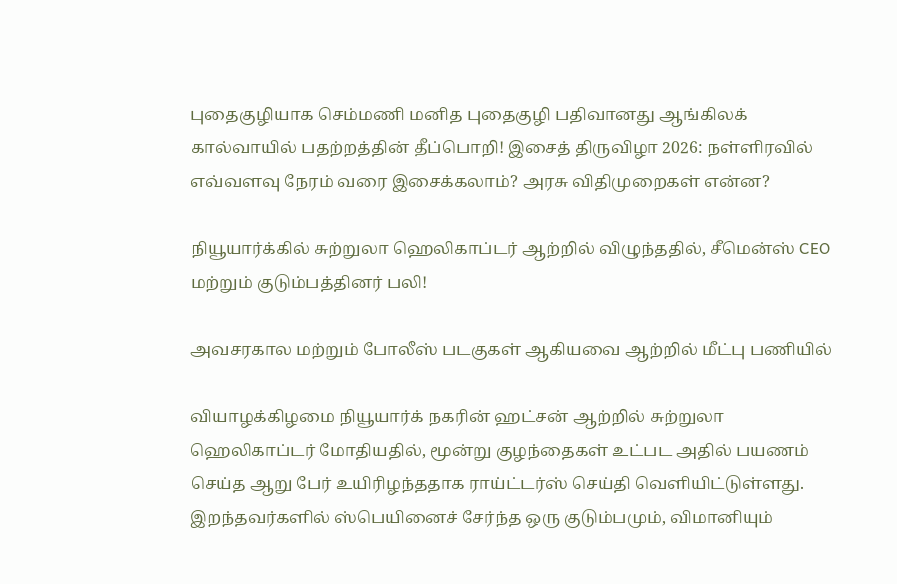புதைகுழியாக செம்மணி மனித புதைகுழி பதிவானது ஆங்கிலக் கால்வாயில் பதற்றத்தின் தீப்பொறி! இசைத் திருவிழா 2026: நள்ளிரவில் எவ்வளவு நேரம் வரை இசைக்கலாம்? அரசு விதிமுறைகள் என்ன?

நியூயார்க்கில் சுற்றுலா ஹெலிகாப்டர் ஆற்றில் விழுந்ததில், சீமென்ஸ் CEO மற்றும் குடும்பத்தினர் பலி!

அவசரகால மற்றும் போலீஸ் படகுகள் ஆகியவை ஆற்றில் மீட்பு பணியில்

வியாழக்கிழமை நியூயார்க் நகரின் ஹட்சன் ஆற்றில் சுற்றுலா ஹெலிகாப்டர் மோதியதில், மூன்று குழந்தைகள் உட்பட அதில் பயணம் செய்த ஆறு பேர் உயிரிழந்ததாக ராய்ட்டர்ஸ் செய்தி வெளியிட்டுள்ளது.   இறந்தவர்களில் ஸ்பெயினைச் சேர்ந்த ஒரு குடும்பமும், விமானியும்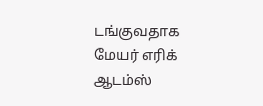டங்குவதாக மேயர் எரிக் ஆடம்ஸ்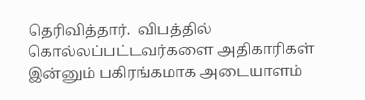தெரிவித்தார்.  விபத்தில் கொல்லப்பட்டவர்களை அதிகாரிகள் இன்னும் பகிரங்கமாக அடையாளம்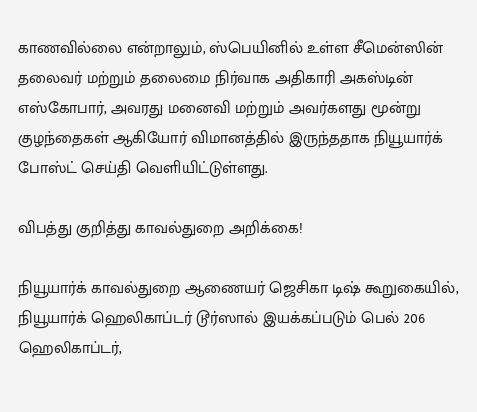காணவில்லை என்றாலும், ஸ்பெயினில் உள்ள சீமென்ஸின் தலைவர் மற்றும் தலைமை நிர்வாக அதிகாரி அகஸ்டின் எஸ்கோபார், அவரது மனைவி மற்றும் அவர்களது மூன்று குழந்தைகள் ஆகியோர் விமானத்தில் இருந்ததாக நியூயார்க் போஸ்ட் செய்தி வெளியிட்டுள்ளது.

விபத்து குறித்து காவல்துறை அறிக்கை!

நியூயார்க் காவல்துறை ஆணையர் ஜெசிகா டிஷ் கூறுகையில், நியூயார்க் ஹெலிகாப்டர் டூர்ஸால் இயக்கப்படும் பெல் 206 ஹெலிகாப்டர்,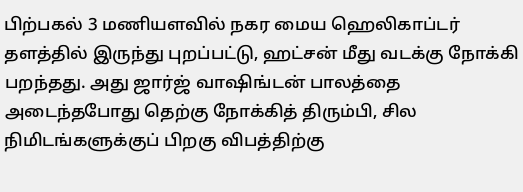பிற்பகல் 3 மணியளவில் நகர மைய ஹெலிகாப்டர் தளத்தில் இருந்து புறப்பட்டு, ஹட்சன் மீது வடக்கு நோக்கி பறந்தது. அது ஜார்ஜ் வாஷிங்டன் பாலத்தை அடைந்தபோது தெற்கு நோக்கித் திரும்பி, சில நிமிடங்களுக்குப் பிறகு விபத்திற்கு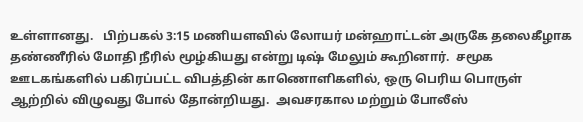உள்ளானது.   பிற்பகல் 3:15 மணியளவில் லோயர் மன்ஹாட்டன் அருகே தலைகீழாக தண்ணீரில் மோதி நீரில் மூழ்கியது என்று டிஷ் மேலும் கூறினார்.  சமூக ஊடகங்களில் பகிரப்பட்ட விபத்தின் காணொளிகளில், ஒரு பெரிய பொருள் ஆற்றில் விழுவது போல் தோன்றியது.  அவசரகால மற்றும் போலீஸ்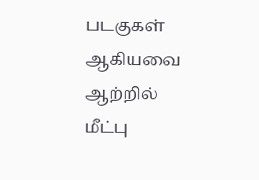படகுகள் ஆகியவை ஆற்றில் மீட்பு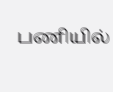பணியில்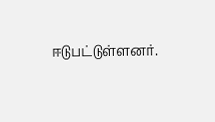ஈடுபட்டுள்ளனர்.